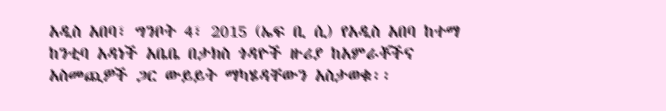አዲስ አበባ፣ ግንቦት 4፣ 2015 (ኤፍ ቢ ሲ) የአዲስ አበባ ከተማ ከንቲባ አዳነች አቤቤ በታክስ ጎዳዮች ዙሪያ ከአምራቾችና አስመጪዎች ጋር ውይይት ማካሄዳቸውን አስታወቁ፡፡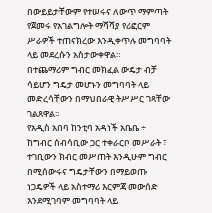በውይይታቸውም የተሠሩና ለውጥ ማምጣት የጀመሩ የአገልግሎት ማሻሻያ የሪፎርም ሥራዎች ተጠናክረው እንዲቀጥሉ መግባባት ላይ መደረሱን አስታውቀዋል።
በተጨማሪም ግብር መክፈል ውዴታ ብቻ ሳይሆን ግዴታ መሆኑን መግባባት ላይ መድረሳቸውን በማህበራዊ ትሥሥር ገጻቸው ገልጸዋል፡፡
የአዲስ አበባ ከንቲባ አዳነች አቤቤ ÷ ከግብር ሰብሳቢው ጋር ተቀራርቦ መሥራት ፣ ተገቢውን ክብር መሥጠት እንዲሁም ግብር በሚሰውሩና ግዴታቸውን በማይወጡ ነጋዴዎች ላይ አስተማሪ እርምጃ መውሰድ እንደሚገባም መግባባት ላይ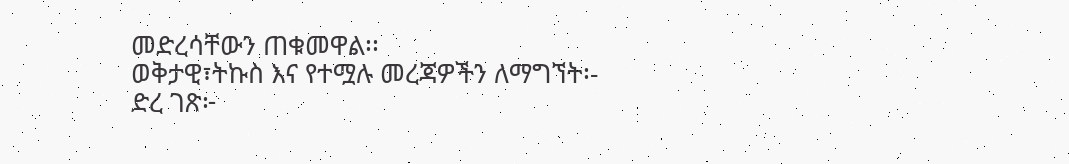መድረሳቸውን ጠቁመዋል፡፡
ወቅታዊ፣ትኩስ እና የተሟሉ መረጃዎችን ለማግኘት፡-
ድረ ገጽ፦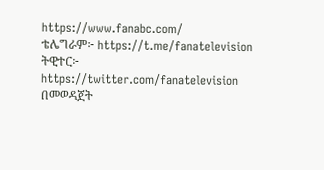https://www.fanabc.com/
ቴሌግራም፦ https://t.me/fanatelevision
ትዊተር፦ https://twitter.com/fanatelevision በመወዳጀት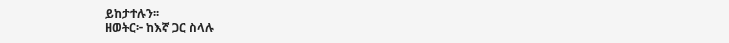ይከታተሉን፡፡
ዘወትር፦ ከእኛ ጋር ስላሉ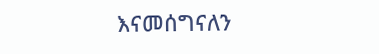እናመሰግናለን